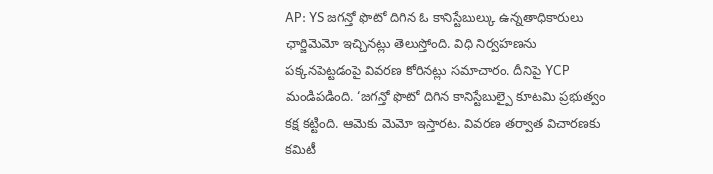AP: YS జగన్తో ఫొటో దిగిన ఓ కానిస్టేబుల్కు ఉన్నతాధికారులు ఛార్జిమెమో ఇచ్చినట్లు తెలుస్తోంది. విధి నిర్వహణను పక్కనపెట్టడంపై వివరణ కోరినట్లు సమాచారం. దీనిపై YCP మండిపడింది. ‘జగన్తో ఫొటో దిగిన కానిస్టేబుల్పై కూటమి ప్రభుత్వం కక్ష కట్టింది. ఆమెకు మెమో ఇస్తారట. వివరణ తర్వాత విచారణకు కమిటీ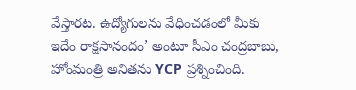వేస్తారట. ఉద్యోగులను వేధించడంలో మీకు ఇదేం రాక్షసానందం’ అంటూ సీఎం చంద్రబాబు, హోంమంత్రి అనితను YCP ప్రశ్నించింది.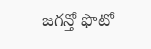జగన్తో ఫొటో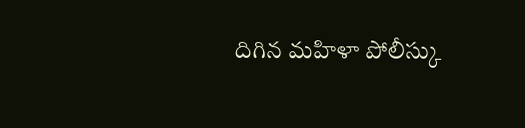దిగిన మహిళా పోలీస్కు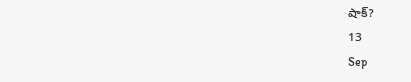షాక్?
13
Sep